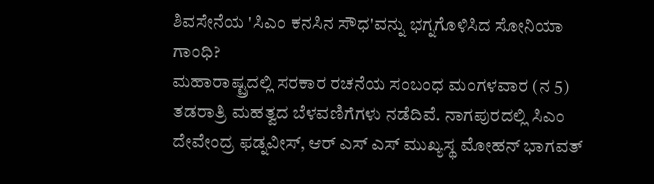ಶಿವಸೇನೆಯ 'ಸಿಎಂ ಕನಸಿನ ಸೌಧ'ವನ್ನು ಭಗ್ನಗೊಳಿಸಿದ ಸೋನಿಯಾ ಗಾಂಧಿ?
ಮಹಾರಾಷ್ಟ್ರದಲ್ಲಿ ಸರಕಾರ ರಚನೆಯ ಸಂಬಂಧ ಮಂಗಳವಾರ (ನ 5) ತಡರಾತ್ರಿ ಮಹತ್ವದ ಬೆಳವಣಿಗೆಗಳು ನಡೆದಿವೆ. ನಾಗಪುರದಲ್ಲಿ ಸಿಎಂ ದೇವೇಂದ್ರ ಫಡ್ನವೀಸ್, ಆರ್ ಎಸ್ ಎಸ್ ಮುಖ್ಯಸ್ಥ ಮೋಹನ್ ಭಾಗವತ್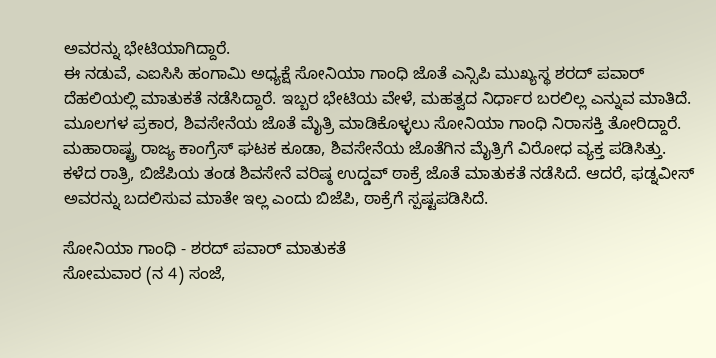ಅವರನ್ನು ಭೇಟಿಯಾಗಿದ್ದಾರೆ.
ಈ ನಡುವೆ, ಎಐಸಿಸಿ ಹಂಗಾಮಿ ಅಧ್ಯಕ್ಷೆ ಸೋನಿಯಾ ಗಾಂಧಿ ಜೊತೆ ಎನ್ಸಿಪಿ ಮುಖ್ಯಸ್ಥ ಶರದ್ ಪವಾರ್ ದೆಹಲಿಯಲ್ಲಿ ಮಾತುಕತೆ ನಡೆಸಿದ್ದಾರೆ. ಇಬ್ಬರ ಭೇಟಿಯ ವೇಳೆ, ಮಹತ್ವದ ನಿರ್ಧಾರ ಬರಲಿಲ್ಲ ಎನ್ನುವ ಮಾತಿದೆ.
ಮೂಲಗಳ ಪ್ರಕಾರ, ಶಿವಸೇನೆಯ ಜೊತೆ ಮೈತ್ರಿ ಮಾಡಿಕೊಳ್ಳಲು ಸೋನಿಯಾ ಗಾಂಧಿ ನಿರಾಸಕ್ತಿ ತೋರಿದ್ದಾರೆ. ಮಹಾರಾಷ್ಟ್ರ ರಾಜ್ಯ ಕಾಂಗ್ರೆಸ್ ಘಟಕ ಕೂಡಾ, ಶಿವಸೇನೆಯ ಜೊತೆಗಿನ ಮೈತ್ರಿಗೆ ವಿರೋಧ ವ್ಯಕ್ತ ಪಡಿಸಿತ್ತು.
ಕಳೆದ ರಾತ್ರಿ, ಬಿಜೆಪಿಯ ತಂಡ ಶಿವಸೇನೆ ವರಿಷ್ಠ ಉದ್ಡವ್ ಠಾಕ್ರೆ ಜೊತೆ ಮಾತುಕತೆ ನಡೆಸಿದೆ. ಆದರೆ, ಫಡ್ನವೀಸ್ ಅವರನ್ನು ಬದಲಿಸುವ ಮಾತೇ ಇಲ್ಲ ಎಂದು ಬಿಜೆಪಿ, ಠಾಕ್ರೆಗೆ ಸ್ಪಷ್ಟಪಡಿಸಿದೆ.

ಸೋನಿಯಾ ಗಾಂಧಿ - ಶರದ್ ಪವಾರ್ ಮಾತುಕತೆ
ಸೋಮವಾರ (ನ 4) ಸಂಜೆ,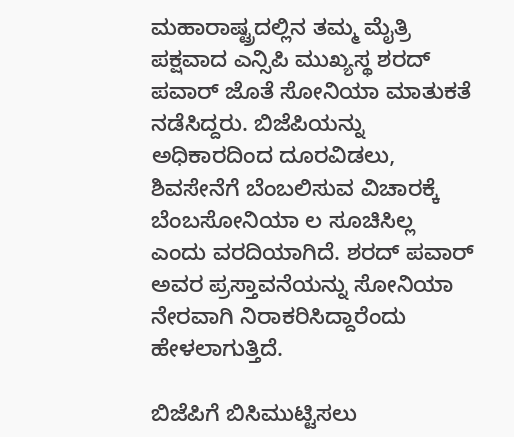ಮಹಾರಾಷ್ಟ್ರದಲ್ಲಿನ ತಮ್ಮ ಮೈತ್ರಿ ಪಕ್ಷವಾದ ಎನ್ಸಿಪಿ ಮುಖ್ಯಸ್ಥ ಶರದ್ ಪವಾರ್ ಜೊತೆ ಸೋನಿಯಾ ಮಾತುಕತೆ ನಡೆಸಿದ್ದರು. ಬಿಜೆಪಿಯನ್ನು ಅಧಿಕಾರದಿಂದ ದೂರವಿಡಲು, ಶಿವಸೇನೆಗೆ ಬೆಂಬಲಿಸುವ ವಿಚಾರಕ್ಕೆ ಬೆಂಬಸೋನಿಯಾ ಲ ಸೂಚಿಸಿಲ್ಲ ಎಂದು ವರದಿಯಾಗಿದೆ. ಶರದ್ ಪವಾರ್ ಅವರ ಪ್ರಸ್ತಾವನೆಯನ್ನು ಸೋನಿಯಾ ನೇರವಾಗಿ ನಿರಾಕರಿಸಿದ್ದಾರೆಂದು ಹೇಳಲಾಗುತ್ತಿದೆ.

ಬಿಜೆಪಿಗೆ ಬಿಸಿಮುಟ್ಟಿಸಲು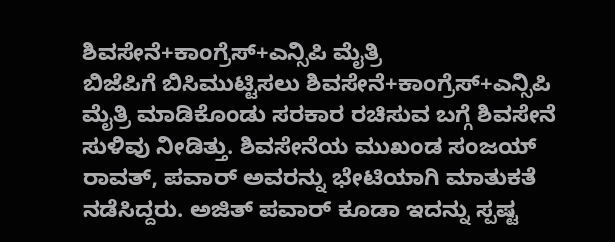ಶಿವಸೇನೆ+ಕಾಂಗ್ರೆಸ್+ಎನ್ಸಿಪಿ ಮೈತ್ರಿ
ಬಿಜೆಪಿಗೆ ಬಿಸಿಮುಟ್ಟಿಸಲು ಶಿವಸೇನೆ+ಕಾಂಗ್ರೆಸ್+ಎನ್ಸಿಪಿ ಮೈತ್ರಿ ಮಾಡಿಕೊಂಡು ಸರಕಾರ ರಚಿಸುವ ಬಗ್ಗೆ ಶಿವಸೇನೆ ಸುಳಿವು ನೀಡಿತ್ತು. ಶಿವಸೇನೆಯ ಮುಖಂಡ ಸಂಜಯ್ ರಾವತ್, ಪವಾರ್ ಅವರನ್ನು ಭೇಟಿಯಾಗಿ ಮಾತುಕತೆ ನಡೆಸಿದ್ದರು. ಅಜಿತ್ ಪವಾರ್ ಕೂಡಾ ಇದನ್ನು ಸ್ಪಷ್ಟ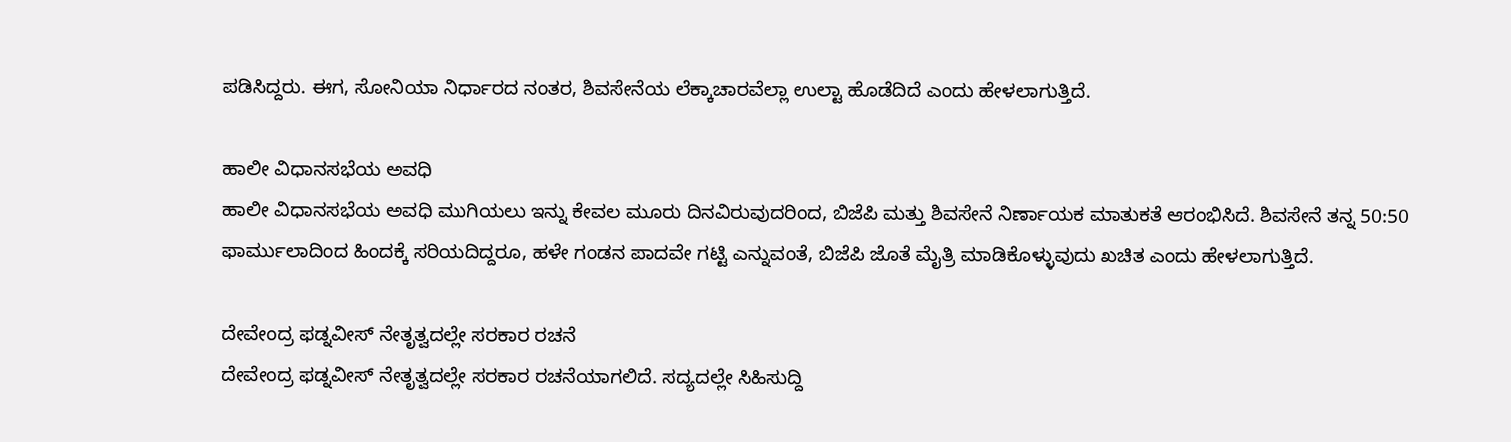ಪಡಿಸಿದ್ದರು. ಈಗ, ಸೋನಿಯಾ ನಿರ್ಧಾರದ ನಂತರ, ಶಿವಸೇನೆಯ ಲೆಕ್ಕಾಚಾರವೆಲ್ಲಾ ಉಲ್ಟಾ ಹೊಡೆದಿದೆ ಎಂದು ಹೇಳಲಾಗುತ್ತಿದೆ.

ಹಾಲೀ ವಿಧಾನಸಭೆಯ ಅವಧಿ
ಹಾಲೀ ವಿಧಾನಸಭೆಯ ಅವಧಿ ಮುಗಿಯಲು ಇನ್ನು ಕೇವಲ ಮೂರು ದಿನವಿರುವುದರಿಂದ, ಬಿಜೆಪಿ ಮತ್ತು ಶಿವಸೇನೆ ನಿರ್ಣಾಯಕ ಮಾತುಕತೆ ಆರಂಭಿಸಿದೆ. ಶಿವಸೇನೆ ತನ್ನ 50:50 ಫಾರ್ಮುಲಾದಿಂದ ಹಿಂದಕ್ಕೆ ಸರಿಯದಿದ್ದರೂ, ಹಳೇ ಗಂಡನ ಪಾದವೇ ಗಟ್ಟಿ ಎನ್ನುವಂತೆ, ಬಿಜೆಪಿ ಜೊತೆ ಮೈತ್ರಿ ಮಾಡಿಕೊಳ್ಳುವುದು ಖಚಿತ ಎಂದು ಹೇಳಲಾಗುತ್ತಿದೆ.

ದೇವೇಂದ್ರ ಫಡ್ನವೀಸ್ ನೇತೃತ್ವದಲ್ಲೇ ಸರಕಾರ ರಚನೆ
ದೇವೇಂದ್ರ ಫಡ್ನವೀಸ್ ನೇತೃತ್ವದಲ್ಲೇ ಸರಕಾರ ರಚನೆಯಾಗಲಿದೆ. ಸದ್ಯದಲ್ಲೇ ಸಿಹಿಸುದ್ದಿ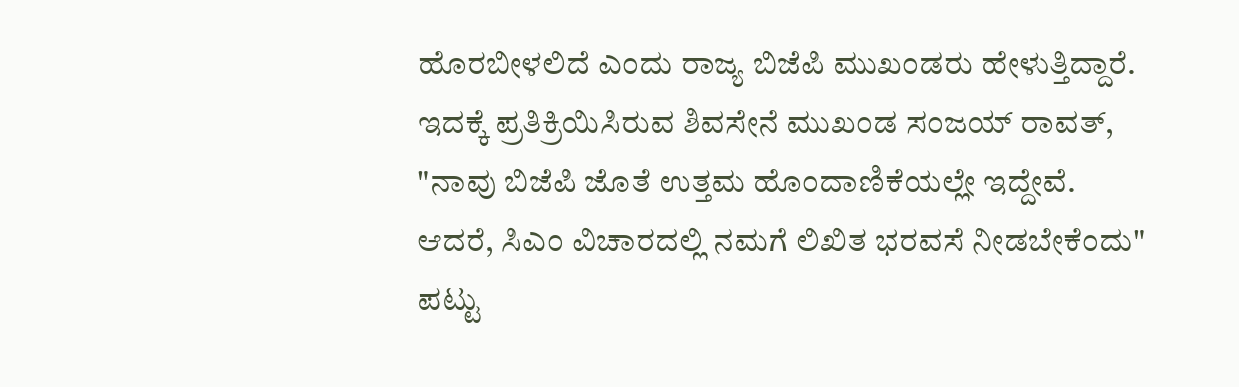ಹೊರಬೀಳಲಿದೆ ಎಂದು ರಾಜ್ಯ ಬಿಜೆಪಿ ಮುಖಂಡರು ಹೇಳುತ್ತಿದ್ದಾರೆ. ಇದಕ್ಕೆ ಪ್ರತಿಕ್ರಿಯಿಸಿರುವ ಶಿವಸೇನೆ ಮುಖಂಡ ಸಂಜಯ್ ರಾವತ್, "ನಾವು ಬಿಜೆಪಿ ಜೊತೆ ಉತ್ತಮ ಹೊಂದಾಣಿಕೆಯಲ್ಲೇ ಇದ್ದೇವೆ. ಆದರೆ, ಸಿಎಂ ವಿಚಾರದಲ್ಲಿ ನಮಗೆ ಲಿಖಿತ ಭರವಸೆ ನೀಡಬೇಕೆಂದು" ಪಟ್ಟು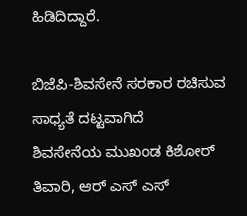ಹಿಡಿದಿದ್ದಾರೆ.

ಬಿಜೆಪಿ-ಶಿವಸೇನೆ ಸರಕಾರ ರಚಿಸುವ ಸಾಧ್ಯತೆ ದಟ್ಟವಾಗಿದೆ
ಶಿವಸೇನೆಯ ಮುಖಂಡ ಕಿಶೋರ್ ತಿವಾರಿ, ಆರ್ ಎಸ್ ಎಸ್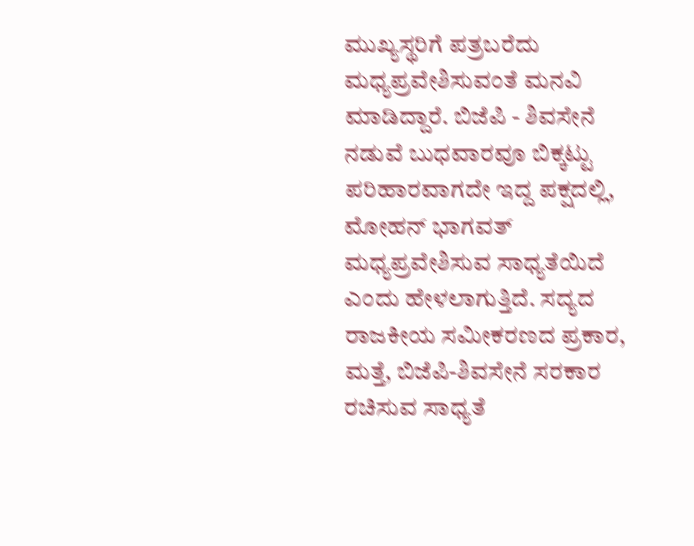ಮುಖ್ಯಸ್ಥರಿಗೆ ಪತ್ರಬರೆದು ಮಧ್ಯಪ್ರವೇಶಿಸುವಂತೆ ಮನವಿ ಮಾಡಿದ್ದಾರೆ. ಬಿಜೆಪಿ - ಶಿವಸೇನೆ ನಡುವೆ ಬುಧವಾರವೂ ಬಿಕ್ಕಟ್ಟು ಪರಿಹಾರವಾಗದೇ ಇದ್ದ ಪಕ್ಷದಲ್ಲಿ, ಮೋಹನ್ ಭಾಗವತ್ ಮಧ್ಯಪ್ರವೇಶಿಸುವ ಸಾಧ್ಯತೆಯಿದೆ ಎಂದು ಹೇಳಲಾಗುತ್ತಿದೆ. ಸದ್ಯದ ರಾಜಕೀಯ ಸಮೀಕರಣದ ಪ್ರಕಾರ, ಮತ್ತೆ, ಬಿಜೆಪಿ-ಶಿವಸೇನೆ ಸರಕಾರ ರಚಿಸುವ ಸಾಧ್ಯತೆ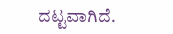ದಟ್ಟವಾಗಿದೆ.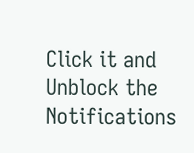Click it and Unblock the Notifications